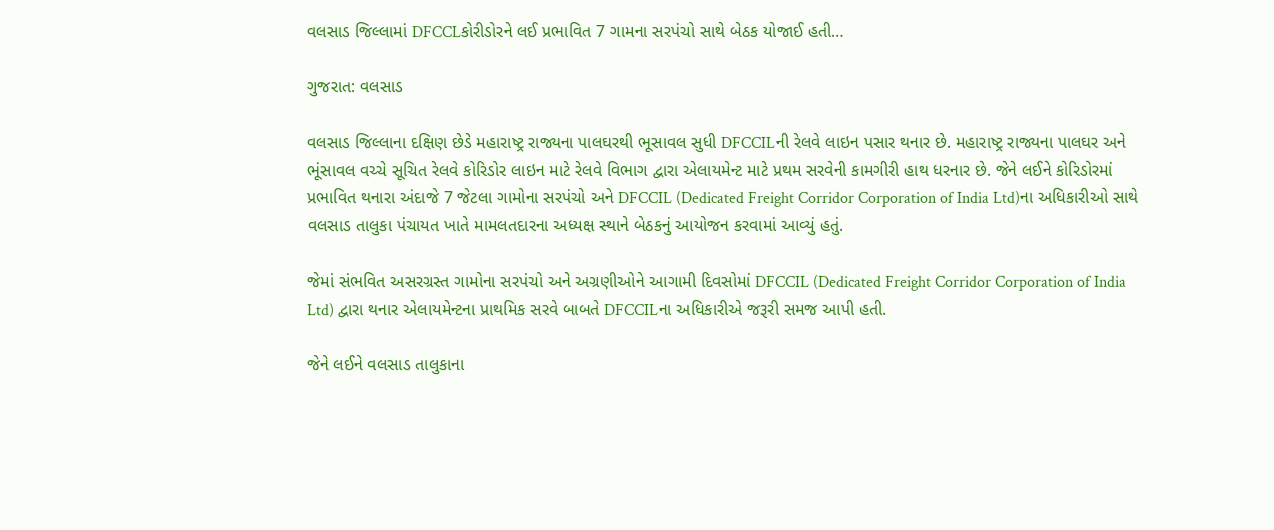વલસાડ જિલ્લામાં DFCCLકોરીડોરને લઈ પ્રભાવિત 7 ગામના સરપંચો સાથે બેઠક યોજાઈ હતી…

ગુજરાત: વલસાડ

વલસાડ જિલ્લાના દક્ષિણ છેડે મહારાષ્ટ્ર રાજ્યના પાલઘરથી ભૂસાવલ સુધી DFCCILની રેલવે લાઇન પસાર થનાર છે. મહારાષ્ટ્ર રાજ્યના પાલઘર અને ભૂંસાવલ વચ્ચે સૂચિત રેલવે કોરિડોર લાઇન માટે રેલવે વિભાગ દ્વારા એલાયમેન્ટ માટે પ્રથમ સરવેની કામગીરી હાથ ધરનાર છે. જેને લઈને કોરિડોરમાં પ્રભાવિત થનારા અંદાજે 7 જેટલા ગામોના સરપંચો અને DFCCIL (Dedicated Freight Corridor Corporation of India Ltd)ના અધિકારીઓ સાથે વલસાડ તાલુકા પંચાયત ખાતે મામલતદારના અધ્યક્ષ સ્થાને બેઠકનું આયોજન કરવામાં આવ્યું હતું.

જેમાં સંભવિત અસરગ્રસ્ત ગામોના સરપંચો અને અગ્રણીઓને આગામી દિવસોમાં DFCCIL (Dedicated Freight Corridor Corporation of India Ltd) દ્વારા થનાર એલાયમેન્ટના પ્રાથમિક સરવે બાબતે DFCCILના અધિકારીએ જરૂરી સમજ આપી હતી.

જેને લઈને વલસાડ તાલુકાના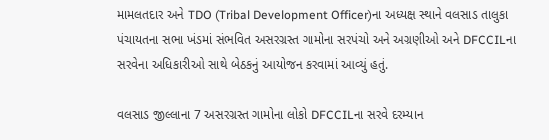મામલતદાર અને TDO (Tribal Development Officer)ના અધ્યક્ષ સ્થાને વલસાડ તાલુકા પંચાયતના સભા ખંડમાં સંભવિત અસરગ્રસ્ત ગામોના સરપંચો અને અગ્રણીઓ અને DFCCILના સરવેના અધિકારીઓ સાથે બેઠકનું આયોજન કરવામાં આવ્યું હતું.

વલસાડ જીલ્લાના 7 અસરગ્રસ્ત ગામોના લોકો DFCCILના સરવે દરમ્યાન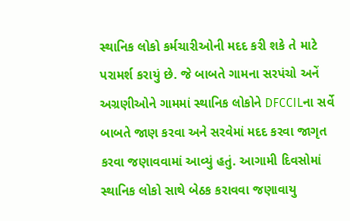સ્થાનિક લોકો કર્મચારીઓની મદદ કરી શકે તે માટે પરામર્શ કરાયું છે. જે બાબતે ગામના સરપંચો અનેં અગ્રણીઓને ગામમાં સ્થાનિક લોકોને DFCCILના સર્વે બાબતે જાણ કરવા અને સરવેમાં મદદ કરવા જાગૃત કરવા જણાવવામાં આવ્યું હતું. આગામી દિવસોમાં સ્થાનિક લોકો સાથે બેઠક કરાવવા જણાવાયુ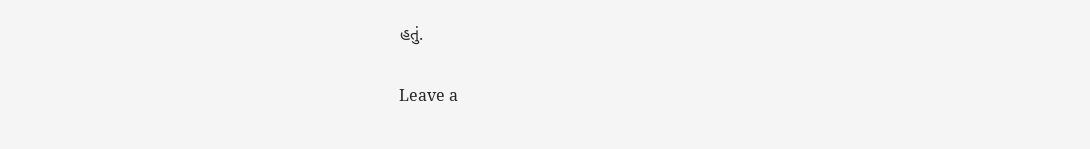હતું.

Leave a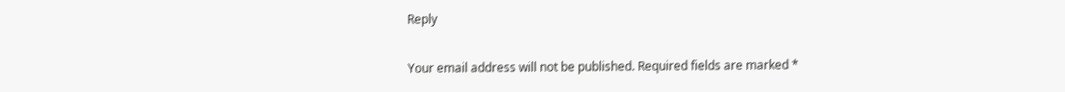Reply

Your email address will not be published. Required fields are marked *